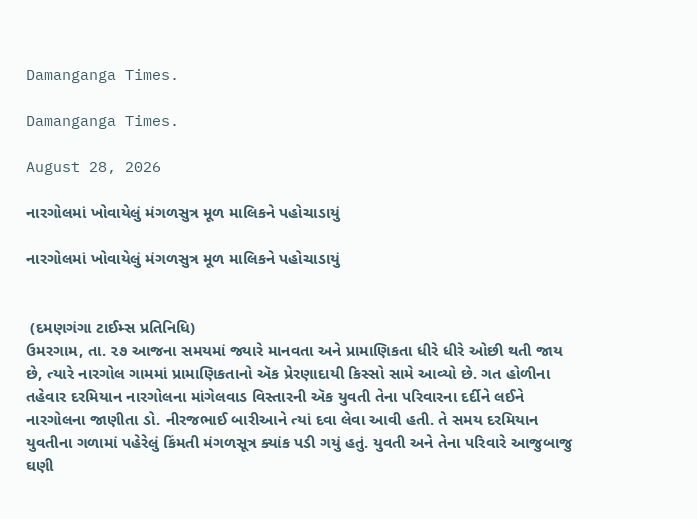Damanganga Times.

Damanganga Times.

August 28, 2026

નારગોલમાં ખોવાયેલું મંગળસુત્ર મૂળ માલિકને પહોચાડાયું

નારગોલમાં ખોવાયેલું મંગળસુત્ર મૂળ માલિકને પહોચાડાયું


 (દમણગંગા ટાઈમ્સ પ્રતિનિધિ)
ઉમરગામ, તા. ૨૭ આજના સમયમાં જ્યારે માનવતા અને પ્રામાણિકતા ધીરે ધીરે ઓછી થતી જાય છે, ત્યારે નારગોલ ગામમાં પ્રામાણિકતાનો ઍક પ્રેરણાદાયી કિસ્સો સામે આવ્યો છે. ગત હોળીના તહેવાર દરમિયાન નારગોલના માંગેલવાડ વિસ્તારની ઍક યુવતી તેના પરિવારના દર્દીને લઈને નારગોલના જાણીતા ડો. નીરજભાઈ બારીઆને ત્યાં દવા લેવા આવી હતી. તે સમય દરમિયાન યુવતીના ગળામાં પહેરેલું કિંમતી મંગળસૂત્ર ક્યાંક પડી ગયું હતું. યુવતી અને તેના પરિવારે આજુબાજુ ઘણી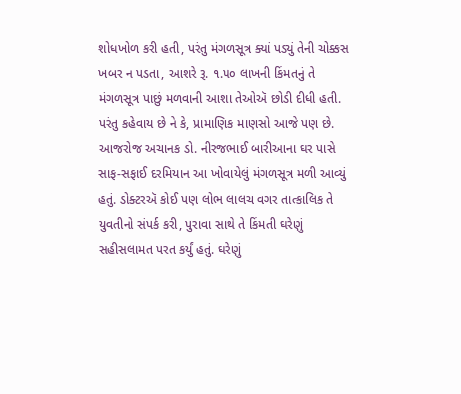શોધખોળ કરી હતી, પરંતુ મંગળસૂત્ર ક્યાં પડ્યું તેની ચોક્કસ ખબર ન પડતા, આશરે રૂ. ૧.૫૦ લાખની કિંમતનું તે મંગળસૂત્ર પાછું મળવાની આશા તેઓઍ છોડી દીધી હતી. પરંતુ કહેવાય છે ને કે, પ્રામાણિક માણસો આજે પણ છે. આજરોજ અચાનક ડો. નીરજભાઈ બારીઆના ઘર પાસે સાફ-સફાઈ દરમિયાન આ ખોવાયેલું મંગળસૂત્ર મળી આવ્યું હતું. ડોક્ટરઍ કોઈ પણ લોભ લાલચ વગર તાત્કાલિક તે યુવતીનો સંપર્ક કરી, પુરાવા સાથે તે કિંમતી ઘરેણું સહીસલામત પરત કર્યું હતું. ઘરેણું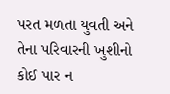પરત મળતા યુવતી અને તેના પરિવારની ખુશીનો કોઈ પાર ન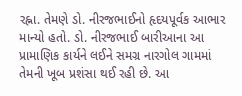રહ્ના. તેમણે ડો. નીરજભાઈનો હૃદયપૂર્વક આભાર માન્યો હતો. ડો. નીરજભાઈ બારીઆના આ પ્રામાણિક કાર્યને લઈને સમગ્ર નારગોલ ગામમાં તેમની ખૂબ પ્રશંસા થઈ રહી છે. આ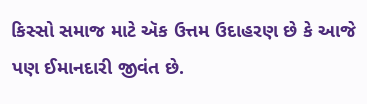કિસ્સો સમાજ માટે ઍક ઉત્તમ ઉદાહરણ છે કે આજે પણ ઈમાનદારી જીવંત છે.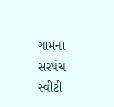ગામના સરપંચ સ્વીટી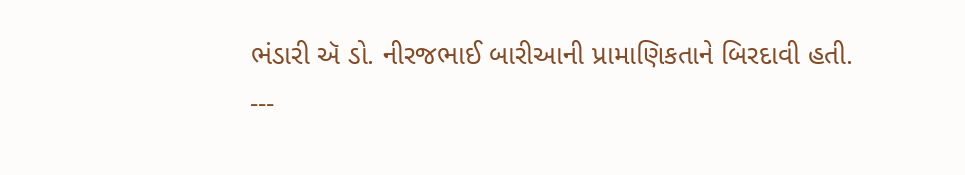ભંડારી ઍ ડો. નીરજભાઈ બારીઆની પ્રામાણિકતાને બિરદાવી હતી.
---